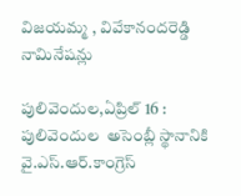విజయమ్మ , వివేకానందరెడ్డి నామినేషన్లు

పులివెందుల,ఏప్రిల్ 16 : పులివెందుల  అసెంబ్లీ స్థానానికి వై.ఎస్.ఆర్.కాంగ్రెస్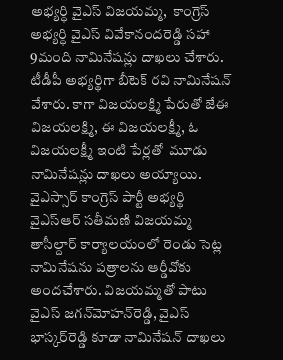అభ్యర్ధి వైఎస్ విజయమ్మ,  కాంగ్రెస్ అభ్యర్ధి వైఎస్ వివేకానందరెడ్డి సహా 9మంది నామినేషన్లు దాఖలు చేశారు. టీడీపీ అభ్యర్థిగా బీటెక్ రవి నామినేషన్ వేశారు. కాగా విజయలక్ష్మి పేరుతో జేఈ విజయలక్ష్మి, ఈ విజయలక్ష్మీ, ఓ విజయలక్ష్మీ ఇంటి పేర్లతో  మూడు నామినేషన్లు దాఖలు అయ్యాయి. వైఎస్సార్ కాంగ్రెస్ పార్టీ అభ్యర్థి వైఎస్‌ఆర్ సతీమణి విజయమ్మ తాసీల్దార్ కార్యాలయంలో రెండు సెట్ల నామినేషను పత్రాలను ఆర్డీవోకు అందచేశారు. విజయమ్మతో పాటు వైఎస్ జగన్‌మోహన్‌రెడ్డి, వైఎస్ భాస్కర్‌రెడ్డి కూడా నామినేషన్ దాఖలు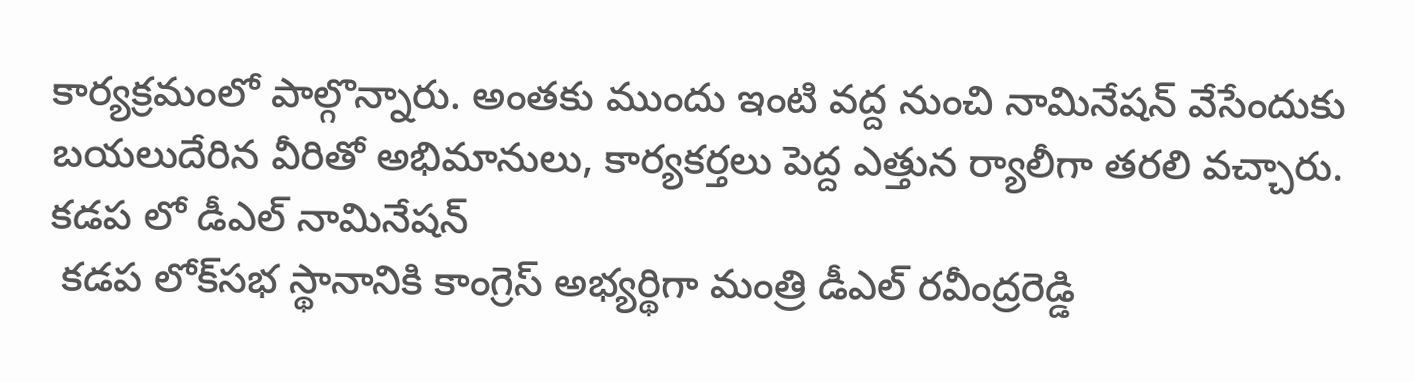కార్యక్రమంలో పాల్గొన్నారు. అంతకు ముందు ఇంటి వద్ద నుంచి నామినేషన్ వేసేందుకు బయలుదేరిన వీరితో అభిమానులు, కార్యకర్తలు పెద్ద ఎత్తున ర్యాలీగా తరలి వచ్చారు.
కడప లో డీఎల్ నామినేషన్
 కడప లోక్‌సభ స్థానానికి కాంగ్రెస్ అభ్యర్థిగా మంత్రి డీఎల్ రవీంద్రరెడ్డి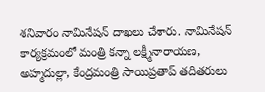శనివారం నామినేషన్ దాఖలు చేశారు. నామినేషన్ కార్యక్రమంలో మంత్రి కన్నా లక్ష్మీనారాయణ, అహ్మదుల్లా, కేంద్రమంత్రి సాయిప్రతాప్ తదితరులు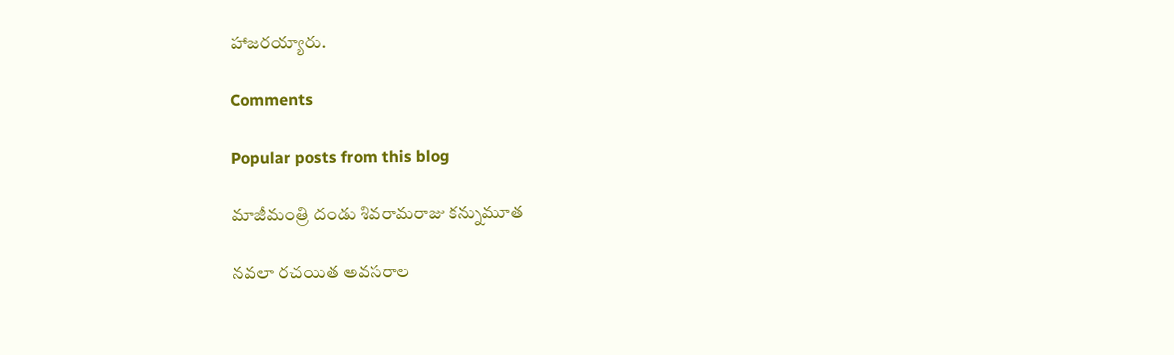హాజరయ్యారు.

Comments

Popular posts from this blog

మాజీమంత్రి దండు శివరామరాజు కన్నుమూత

నవలా రచయిత అవసరాల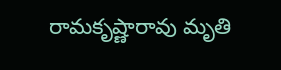రామకృష్ణారావు మృతి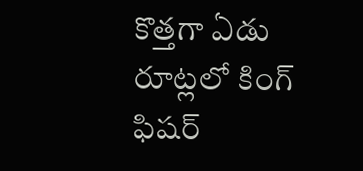కొత్తగా ఏడు రూట్లలో కింగ్ ఫిషర్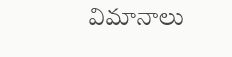విమానాలు